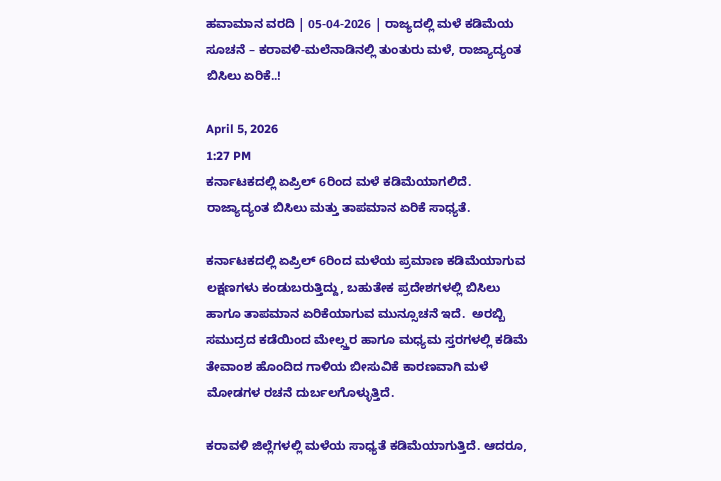ಹವಾಮಾನ ವರದಿ | 05-04-2026 | ರಾಜ್ಯದಲ್ಲಿ ಮಳೆ ಕಡಿಮೆಯ ಸೂಚನೆ – ಕರಾವಳಿ-ಮಲೆನಾಡಿನಲ್ಲಿ ತುಂತುರು ಮಳೆ, ರಾಜ್ಯಾದ್ಯಂತ ಬಿಸಿಲು ಏರಿಕೆ..!

April 5, 2026
1:27 PM
ಕರ್ನಾಟಕದಲ್ಲಿ ಏಪ್ರಿಲ್ 6ರಿಂದ ಮಳೆ ಕಡಿಮೆಯಾಗಲಿದೆ. ರಾಜ್ಯಾದ್ಯಂತ ಬಿಸಿಲು ಮತ್ತು ತಾಪಮಾನ ಏರಿಕೆ ಸಾಧ್ಯತೆ.

ಕರ್ನಾಟಕದಲ್ಲಿ ಏಪ್ರಿಲ್ 6ರಿಂದ ಮಳೆಯ ಪ್ರಮಾಣ ಕಡಿಮೆಯಾಗುವ ಲಕ್ಷಣಗಳು ಕಂಡುಬರುತ್ತಿದ್ದು, ಬಹುತೇಕ ಪ್ರದೇಶಗಳಲ್ಲಿ ಬಿಸಿಲು ಹಾಗೂ ತಾಪಮಾನ ಏರಿಕೆಯಾಗುವ ಮುನ್ಸೂಚನೆ ಇದೆ.  ಅರಬ್ಬಿ ಸಮುದ್ರದ ಕಡೆಯಿಂದ ಮೇಲ್ಸ್ತರ ಹಾಗೂ ಮಧ್ಯಮ ಸ್ತರಗಳಲ್ಲಿ ಕಡಿಮೆ ತೇವಾಂಶ ಹೊಂದಿದ ಗಾಳಿಯ ಬೀಸುವಿಕೆ ಕಾರಣವಾಗಿ ಮಳೆ ಮೋಡಗಳ ರಚನೆ ದುರ್ಬಲಗೊಳ್ಳುತ್ತಿದೆ.

ಕರಾವಳಿ ಜಿಲ್ಲೆಗಳಲ್ಲಿ ಮಳೆಯ ಸಾಧ್ಯತೆ ಕಡಿಮೆಯಾಗುತ್ತಿದೆ. ಆದರೂ,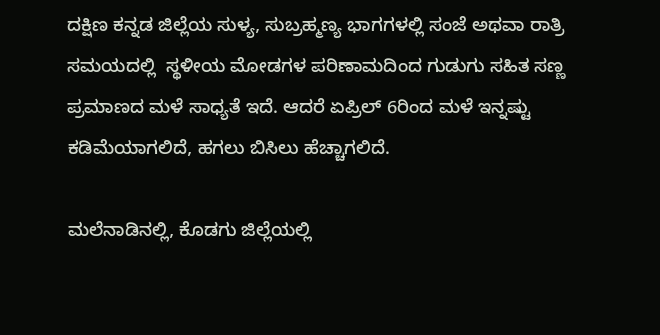ದಕ್ಷಿಣ ಕನ್ನಡ ಜಿಲ್ಲೆಯ ಸುಳ್ಯ, ಸುಬ್ರಹ್ಮಣ್ಯ ಭಾಗಗಳಲ್ಲಿ ಸಂಜೆ ಅಥವಾ ರಾತ್ರಿ ಸಮಯದಲ್ಲಿ  ಸ್ಥಳೀಯ ಮೋಡಗಳ ಪರಿಣಾಮದಿಂದ ಗುಡುಗು ಸಹಿತ ಸಣ್ಣ ಪ್ರಮಾಣದ ಮಳೆ ಸಾಧ್ಯತೆ ಇದೆ. ಆದರೆ ಏಪ್ರಿಲ್ 6ರಿಂದ ಮಳೆ ಇನ್ನಷ್ಟು ಕಡಿಮೆಯಾಗಲಿದೆ, ಹಗಲು ಬಿಸಿಲು ಹೆಚ್ಚಾಗಲಿದೆ.

ಮಲೆನಾಡಿನಲ್ಲಿ, ಕೊಡಗು ಜಿಲ್ಲೆಯಲ್ಲಿ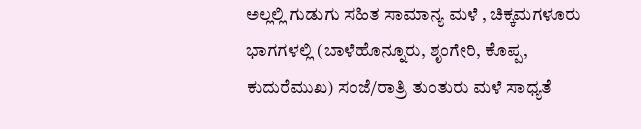ಅಲ್ಲಲ್ಲಿ ಗುಡುಗು ಸಹಿತ ಸಾಮಾನ್ಯ ಮಳೆ , ಚಿಕ್ಕಮಗಳೂರು ಭಾಗಗಳಲ್ಲಿ (ಬಾಳೆಹೊನ್ನೂರು, ಶೃಂಗೇರಿ, ಕೊಪ್ಪ, ಕುದುರೆಮುಖ) ಸಂಜೆ/ರಾತ್ರಿ ತುಂತುರು ಮಳೆ ಸಾಧ್ಯತೆ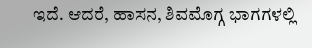ಇದೆ. ಆದರೆ, ಹಾಸನ, ಶಿವಮೊಗ್ಗ ಭಾಗಗಳಲ್ಲಿ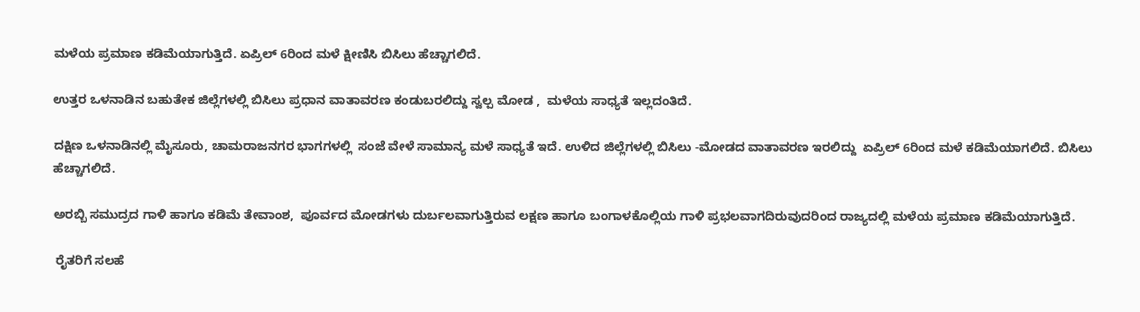ಮಳೆಯ ಪ್ರಮಾಣ ಕಡಿಮೆಯಾಗುತ್ತಿದೆ. ಏಪ್ರಿಲ್ 6ರಿಂದ ಮಳೆ ಕ್ಷೀಣಿಸಿ ಬಿಸಿಲು ಹೆಚ್ಚಾಗಲಿದೆ.

ಉತ್ತರ ಒಳನಾಡಿನ ಬಹುತೇಕ ಜಿಲ್ಲೆಗಳಲ್ಲಿ ಬಿಸಿಲು ಪ್ರಧಾನ ವಾತಾವರಣ ಕಂಡುಬರಲಿದ್ದು ಸ್ವಲ್ಪ ಮೋಡ ,  ಮಳೆಯ ಸಾಧ್ಯತೆ ಇಲ್ಲದಂತಿದೆ.

ದಕ್ಷಿಣ ಒಳನಾಡಿನಲ್ಲಿ ಮೈಸೂರು, ಚಾಮರಾಜನಗರ ಭಾಗಗಳಲ್ಲಿ  ಸಂಜೆ ವೇಳೆ ಸಾಮಾನ್ಯ ಮಳೆ ಸಾಧ್ಯತೆ ಇದೆ. ಉಳಿದ ಜಿಲ್ಲೆಗಳಲ್ಲಿ ಬಿಸಿಲು -ಮೋಡದ ವಾತಾವರಣ ಇರಲಿದ್ದು  ಏಪ್ರಿಲ್ 6ರಿಂದ ಮಳೆ ಕಡಿಮೆಯಾಗಲಿದೆ. ಬಿಸಿಲು ಹೆಚ್ಚಾಗಲಿದೆ.

ಅರಬ್ಬಿ ಸಮುದ್ರದ ಗಾಳಿ ಹಾಗೂ ಕಡಿಮೆ ತೇವಾಂಶ,  ಪೂರ್ವದ ಮೋಡಗಳು ದುರ್ಬಲವಾಗುತ್ತಿರುವ ಲಕ್ಷಣ ಹಾಗೂ ಬಂಗಾಳಕೊಲ್ಲಿಯ ಗಾಳಿ ಪ್ರಭಲವಾಗದಿರುವುದರಿಂದ ರಾಜ್ಯದಲ್ಲಿ ಮಳೆಯ ಪ್ರಮಾಣ ಕಡಿಮೆಯಾಗುತ್ತಿದೆ.

 ರೈತರಿಗೆ ಸಲಹೆ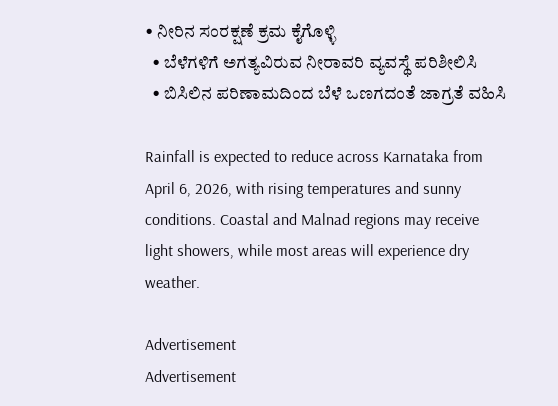• ನೀರಿನ ಸಂರಕ್ಷಣೆ ಕ್ರಮ ಕೈಗೊಳ್ಳಿ
  • ಬೆಳೆಗಳಿಗೆ ಅಗತ್ಯವಿರುವ ನೀರಾವರಿ ವ್ಯವಸ್ಥೆ ಪರಿಶೀಲಿಸಿ
  • ಬಿಸಿಲಿನ ಪರಿಣಾಮದಿಂದ ಬೆಳೆ ಒಣಗದಂತೆ ಜಾಗ್ರತೆ ವಹಿಸಿ

Rainfall is expected to reduce across Karnataka from April 6, 2026, with rising temperatures and sunny conditions. Coastal and Malnad regions may receive light showers, while most areas will experience dry weather.

Advertisement
Advertisement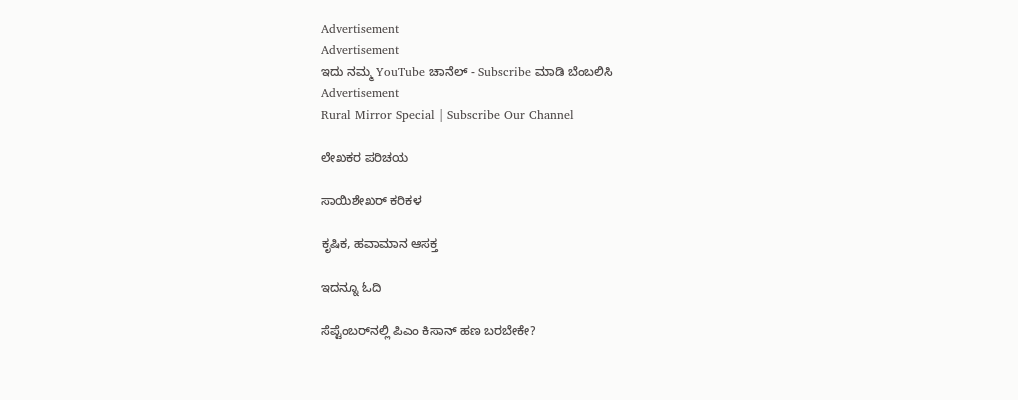Advertisement
Advertisement
ಇದು ನಮ್ಮ YouTube ಚಾನೆಲ್ - Subscribe ಮಾಡಿ ಬೆಂಬಲಿಸಿ
Advertisement
Rural Mirror Special | Subscribe Our Channel

ಲೇಖಕರ ಪರಿಚಯ

ಸಾಯಿಶೇಖರ್ ಕರಿಕಳ

ಕೃಷಿಕ, ಹವಾಮಾನ ಆಸಕ್ತ

ಇದನ್ನೂ ಓದಿ

ಸೆಪ್ಟೆಂಬರ್‌ನಲ್ಲಿ ಪಿಎಂ ಕಿಸಾನ್ ಹಣ ಬರಬೇಕೇ?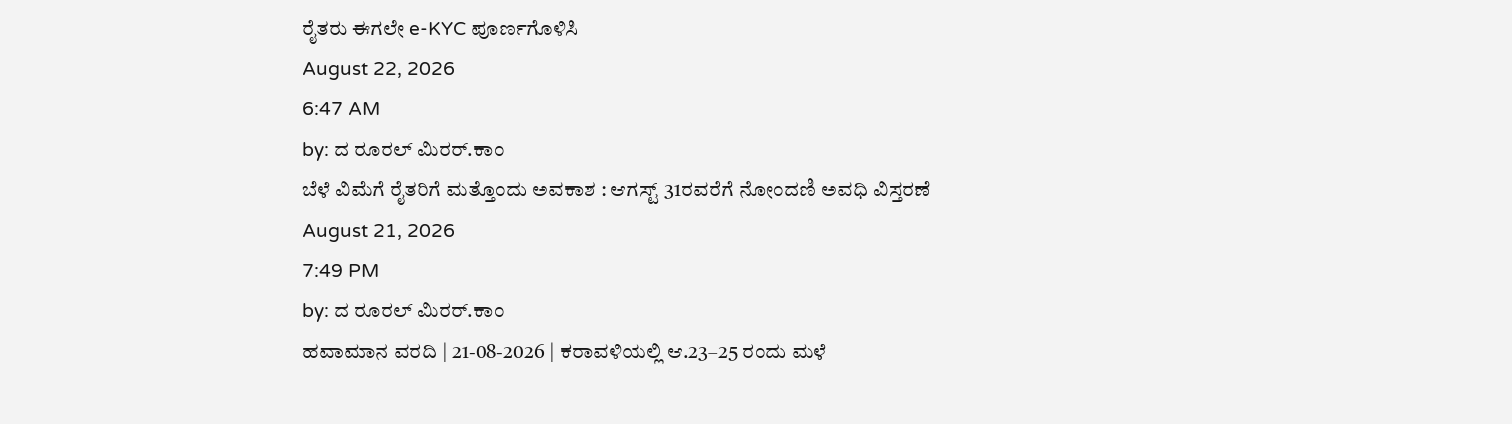ರೈತರು ಈಗಲೇ e-KYC ಪೂರ್ಣಗೊಳಿಸಿ
August 22, 2026
6:47 AM
by: ದ ರೂರಲ್ ಮಿರರ್.ಕಾಂ
ಬೆಳೆ ವಿಮೆಗೆ ರೈತರಿಗೆ ಮತ್ತೊಂದು ಅವಕಾಶ : ಆಗಸ್ಟ್ 31ರವರೆಗೆ ನೋಂದಣಿ ಅವಧಿ ವಿಸ್ತರಣೆ
August 21, 2026
7:49 PM
by: ದ ರೂರಲ್ ಮಿರರ್.ಕಾಂ
ಹವಾಮಾನ ವರದಿ | 21-08-2026 | ಕರಾವಳಿಯಲ್ಲಿ ಆ.23–25 ರಂದು ಮಳೆ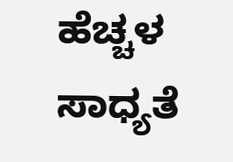ಹೆಚ್ಚಳ ಸಾಧ್ಯತೆ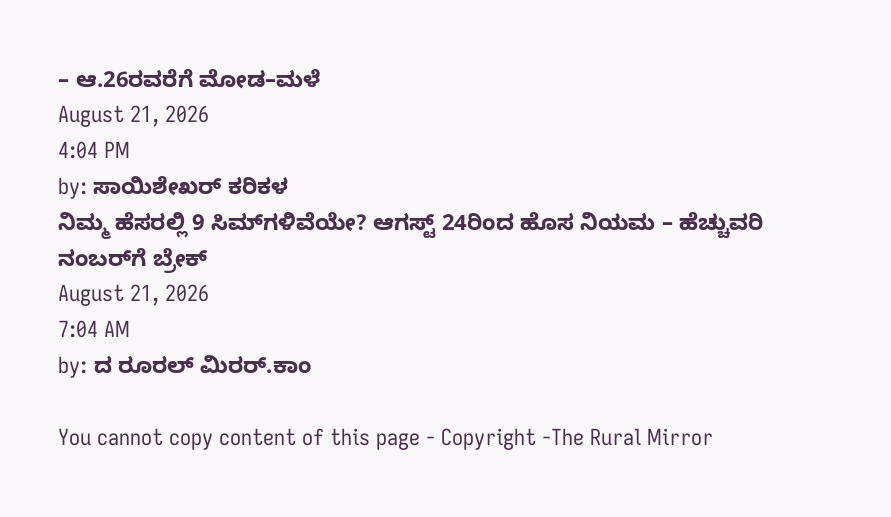– ಆ.26ರವರೆಗೆ ಮೋಡ–ಮಳೆ
August 21, 2026
4:04 PM
by: ಸಾಯಿಶೇಖರ್ ಕರಿಕಳ
ನಿಮ್ಮ ಹೆಸರಲ್ಲಿ 9 ಸಿಮ್‌ಗಳಿವೆಯೇ? ಆಗಸ್ಟ್ 24ರಿಂದ ಹೊಸ ನಿಯಮ – ಹೆಚ್ಚುವರಿ ನಂಬರ್‌ಗೆ ಬ್ರೇಕ್
August 21, 2026
7:04 AM
by: ದ ರೂರಲ್ ಮಿರರ್.ಕಾಂ

You cannot copy content of this page - Copyright -The Rural Mirror